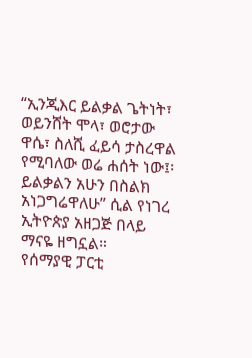“ኢንጂእር ይልቃል ጌትነት፣ ወይንሸት ሞላ፣ ወሮታው ዋሴ፣ ስለሺ ፈይሳ ታስረዋል የሚባለው ወሬ ሐሰት ነው፤፡ ይልቃልን አሁን በስልክ አነጋግሬዋለሁ” ሲል የነገረ ኢትዮጵያ አዘጋጅ በላይ ማናዬ ዘግኗል።
የሰማያዊ ፓርቲ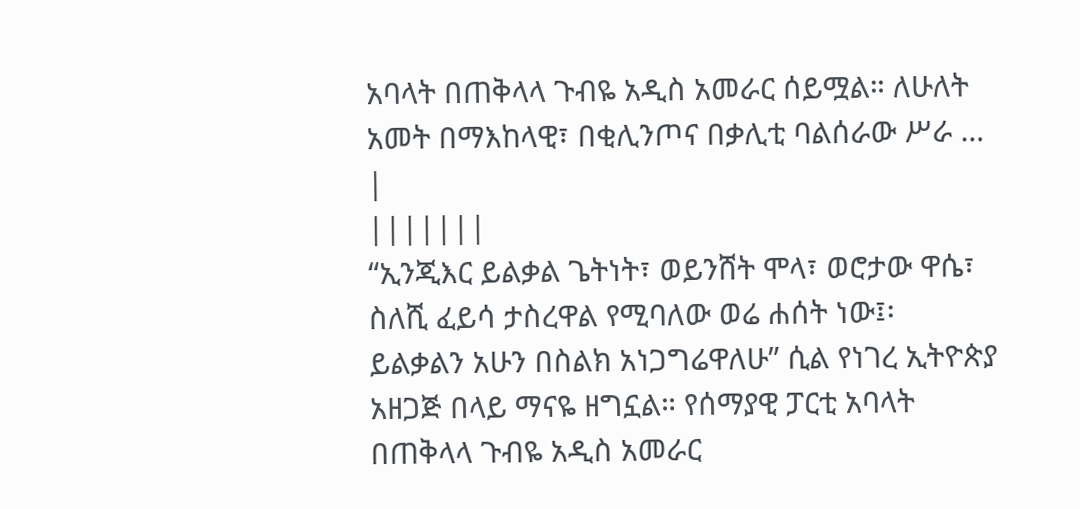አባላት በጠቅላላ ጉብዬ አዲስ አመራር ሰይሟል። ለሁለት አመት በማእከላዊ፣ በቂሊንጦና በቃሊቲ ባልሰራው ሥራ …
|
|||||||
“ኢንጂእር ይልቃል ጌትነት፣ ወይንሸት ሞላ፣ ወሮታው ዋሴ፣ ስለሺ ፈይሳ ታስረዋል የሚባለው ወሬ ሐሰት ነው፤፡ ይልቃልን አሁን በስልክ አነጋግሬዋለሁ” ሲል የነገረ ኢትዮጵያ አዘጋጅ በላይ ማናዬ ዘግኗል። የሰማያዊ ፓርቲ አባላት በጠቅላላ ጉብዬ አዲስ አመራር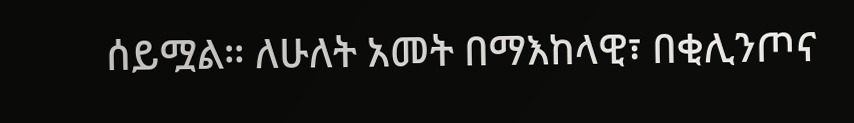ሰይሟል። ለሁለት አመት በማእከላዊ፣ በቂሊንጦና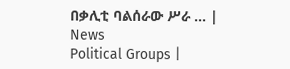በቃሊቲ ባልሰራው ሥራ … |
News
Political Groups |